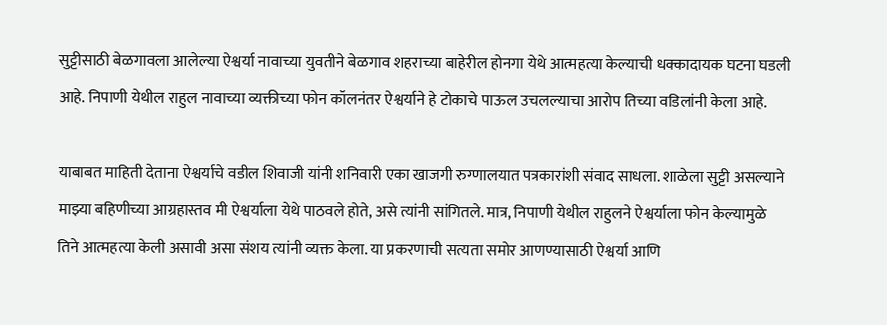सुट्टीसाठी बेळगावला आलेल्या ऐश्वर्या नावाच्या युवतीने बेळगाव शहराच्या बाहेरील होनगा येथे आत्महत्या केल्याची धक्कादायक घटना घडली आहे. निपाणी येथील राहुल नावाच्या व्यक्तीच्या फोन कॉलनंतर ऐश्वर्याने हे टोकाचे पाऊल उचलल्याचा आरोप तिच्या वडिलांनी केला आहे.

याबाबत माहिती देताना ऐश्वर्याचे वडील शिवाजी यांनी शनिवारी एका खाजगी रुग्णालयात पत्रकारांशी संवाद साधला. शाळेला सुट्टी असल्याने माझ्या बहिणीच्या आग्रहास्तव मी ऐश्वर्याला येथे पाठवले होते, असे त्यांनी सांगितले. मात्र, निपाणी येथील राहुलने ऐश्वर्याला फोन केल्यामुळे तिने आत्महत्या केली असावी असा संशय त्यांनी व्यक्त केला. या प्रकरणाची सत्यता समोर आणण्यासाठी ऐश्वर्या आणि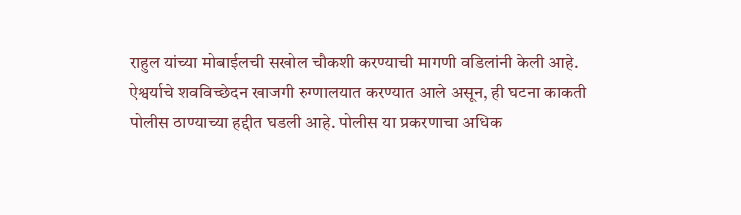राहुल यांच्या मोबाईलची सखोल चौकशी करण्याची मागणी वडिलांनी केली आहे.
ऐश्वर्याचे शवविच्छेदन खाजगी रुग्णालयात करण्यात आले असून, ही घटना काकती पोलीस ठाण्याच्या हद्दीत घडली आहे. पोलीस या प्रकरणाचा अधिक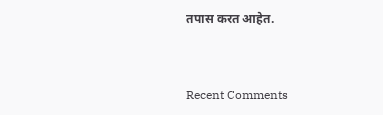तपास करत आहेत.


Recent Comments